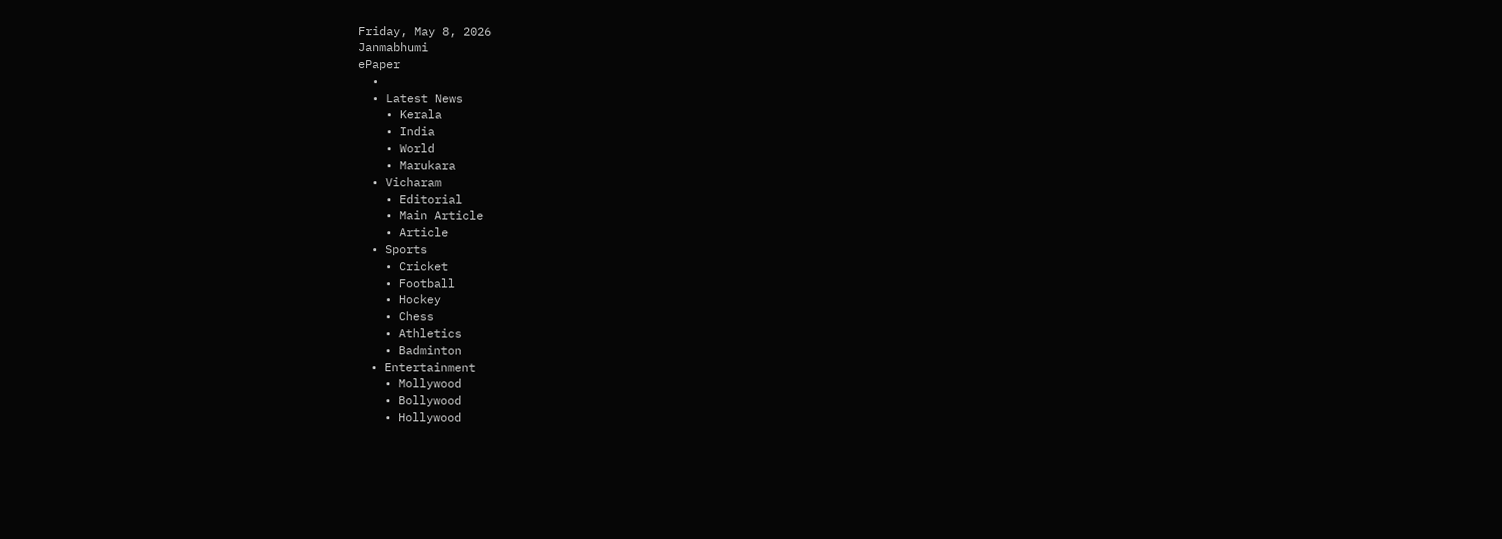Friday, May 8, 2026
Janmabhumi
ePaper
  •
  • Latest News
    • Kerala
    • India
    • World
    • Marukara
  • Vicharam
    • Editorial
    • Main Article
    • Article
  • Sports
    • Cricket
    • Football
    • Hockey
    • Chess
    • Athletics
    • Badminton
  • Entertainment
    • Mollywood
    • Bollywood
    • Hollywood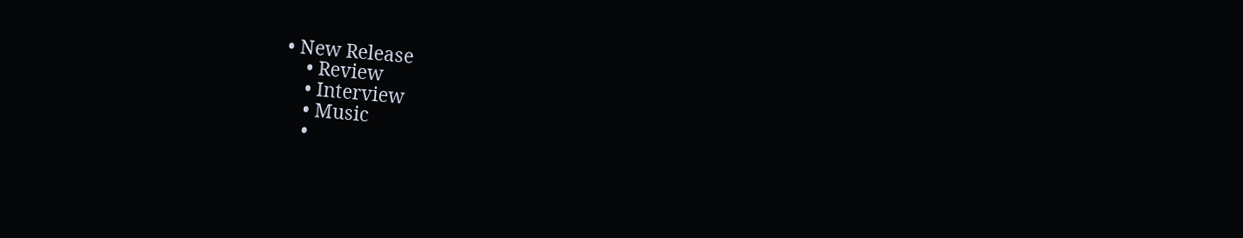• New Release
    • Review
    • Interview
    • Music
    •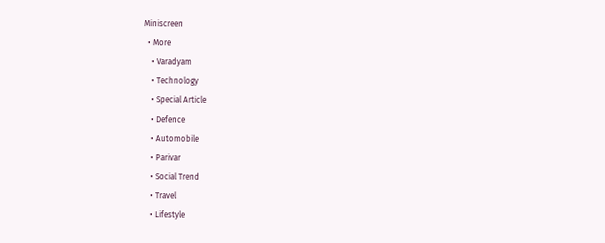Miniscreen
  • More
    • Varadyam
    • Technology
    • Special Article
    • Defence
    • Automobile
    • Parivar
    • Social Trend
    • Travel
    • Lifestyle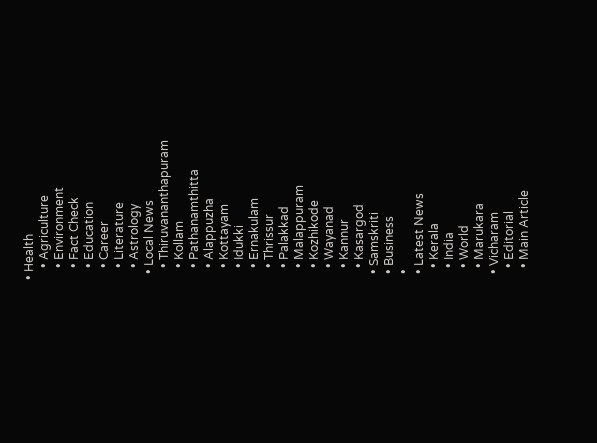• Health
    • Agriculture
    • Environment
    • Fact Check
    • Education
    • Career
    • Literature
    • Astrology
  • Local News
    • Thiruvananthapuram
    • Kollam
    • Pathanamthitta
    • Alappuzha
    • Kottayam
    • Idukki
    • Ernakulam
    • Thrissur
    • Palakkad
    • Malappuram
    • Kozhikode
    • Wayanad
    • Kannur
    • Kasargod
  • Samskriti
  • Business
  •
  • Latest News
    • Kerala
    • India
    • World
    • Marukara
  • Vicharam
    • Editorial
    • Main Article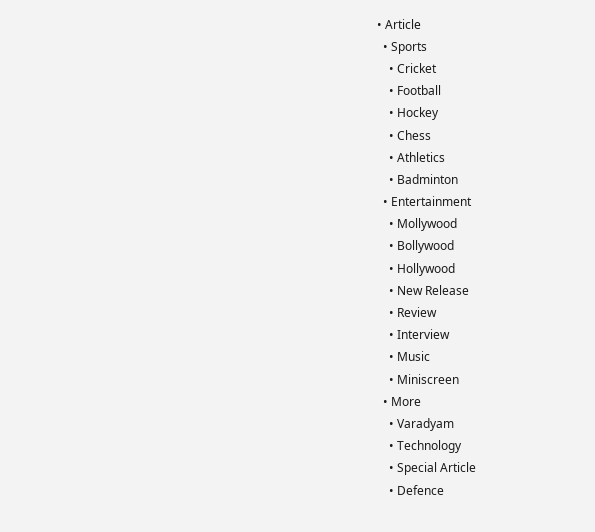• Article
  • Sports
    • Cricket
    • Football
    • Hockey
    • Chess
    • Athletics
    • Badminton
  • Entertainment
    • Mollywood
    • Bollywood
    • Hollywood
    • New Release
    • Review
    • Interview
    • Music
    • Miniscreen
  • More
    • Varadyam
    • Technology
    • Special Article
    • Defence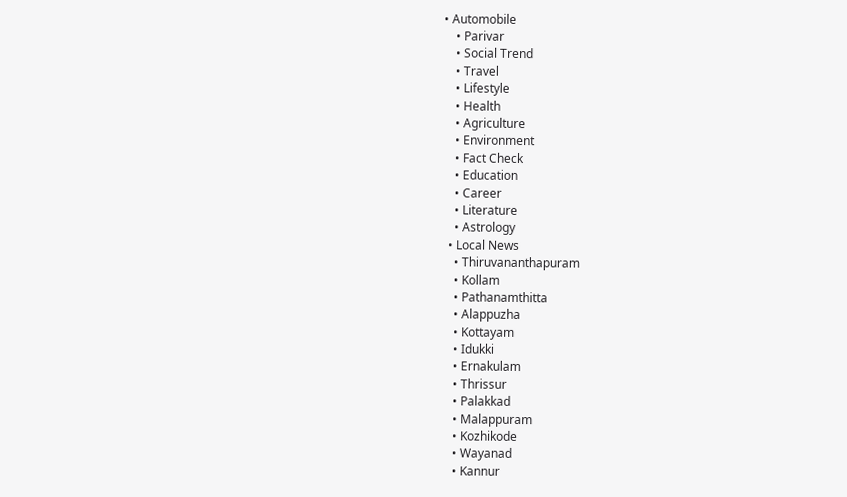• Automobile
    • Parivar
    • Social Trend
    • Travel
    • Lifestyle
    • Health
    • Agriculture
    • Environment
    • Fact Check
    • Education
    • Career
    • Literature
    • Astrology
  • Local News
    • Thiruvananthapuram
    • Kollam
    • Pathanamthitta
    • Alappuzha
    • Kottayam
    • Idukki
    • Ernakulam
    • Thrissur
    • Palakkad
    • Malappuram
    • Kozhikode
    • Wayanad
    • Kannur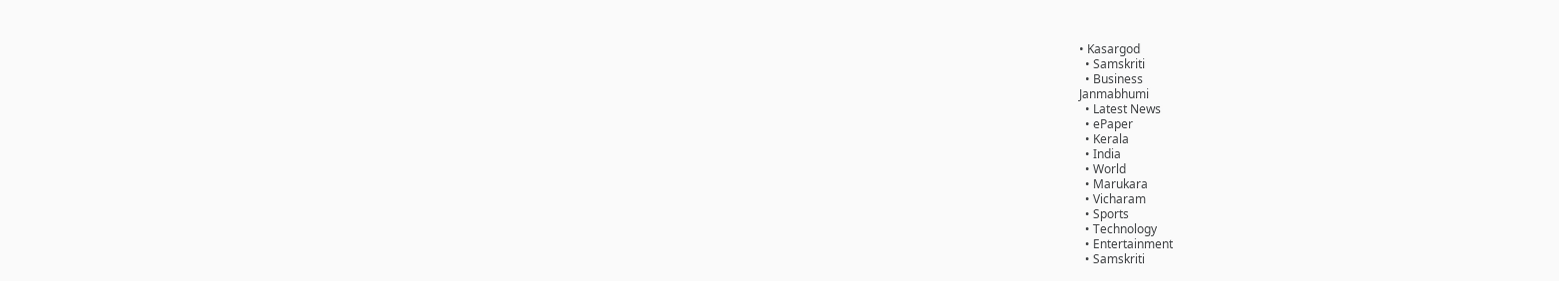• Kasargod
  • Samskriti
  • Business
Janmabhumi
  • Latest News
  • ePaper
  • Kerala
  • India
  • World
  • Marukara
  • Vicharam
  • Sports
  • Technology
  • Entertainment
  • Samskriti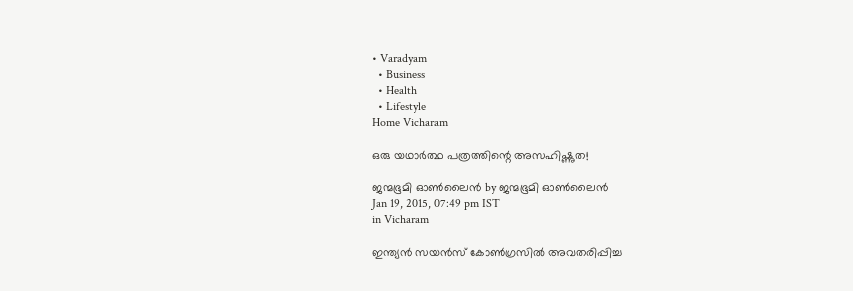• Varadyam
  • Business
  • Health
  • Lifestyle
Home Vicharam

ഒരു യഥാര്‍ത്ഥ പത്രത്തിന്റെ അസഹിഷ്ണുത!

ജന്മഭൂമി ഓണ്‍ലൈന്‍ by ജന്മഭൂമി ഓണ്‍ലൈന്‍
Jan 19, 2015, 07:49 pm IST
in Vicharam

ഇന്ത്യന്‍ സയന്‍സ് കോണ്‍ഗ്രസില്‍ അവതരിപ്പിച്ച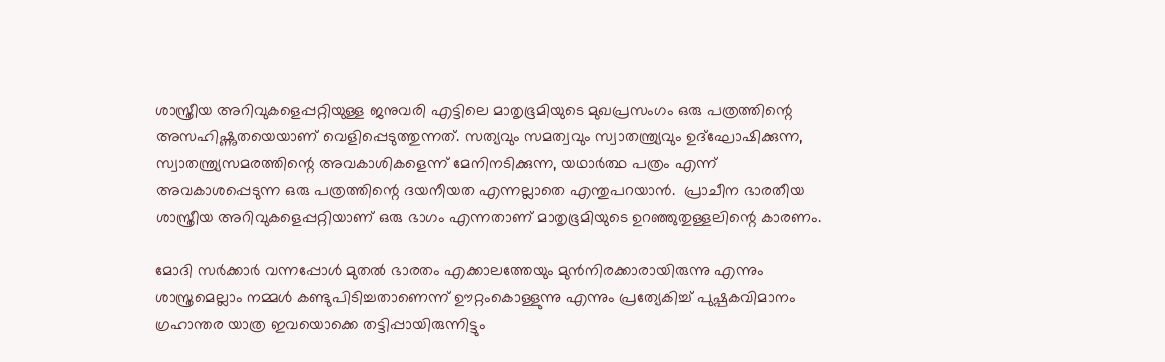ശാസ്ത്രീയ അറിവുകളെപ്പറ്റിയുള്ള ജനുവരി എട്ടിലെ മാതൃഭൂമിയുടെ മുഖപ്രസംഗം ഒരു പത്രത്തിന്റെ അസഹിഷ്ണുതയെയാണ് വെളിപ്പെടുത്തുന്നത്. സത്യവും സമത്വവും സ്വാതന്ത്ര്യവും ഉദ്‌ഘോഷിക്കുന്ന, സ്വാതന്ത്ര്യസമരത്തിന്റെ അവകാശികളെന്ന് മേനിനടിക്കുന്ന, യഥാര്‍ത്ഥ പത്രം എന്ന് അവകാശപ്പെടുന്ന ഒരു പത്രത്തിന്റെ ദയനീയത എന്നല്ലാതെ എന്തുപറയാന്‍.  പ്രാചീന ഭാരതീയ ശാസ്ത്രീയ അറിവുകളെപ്പറ്റിയാണ് ഒരു ഭാഗം എന്നതാണ് മാതൃഭൂമിയുടെ ഉറഞ്ഞുതുള്ളലിന്റെ കാരണം.

മോദി സര്‍ക്കാര്‍ വന്നപ്പോള്‍ മുതല്‍ ഭാരതം എക്കാലത്തേയും മുന്‍നിരക്കാരായിരുന്നു എന്നും ശാസ്ത്രമെല്ലാം നമ്മള്‍ കണ്ടുപിടിച്ചതാണെന്ന് ഊറ്റംകൊള്ളുന്നു എന്നും പ്രത്യേകിച്ച് പുഷ്പകവിമാനം ഗ്രഹാന്തര യാത്ര ഇവയൊക്കെ തട്ടിപ്പായിരുന്നിട്ടും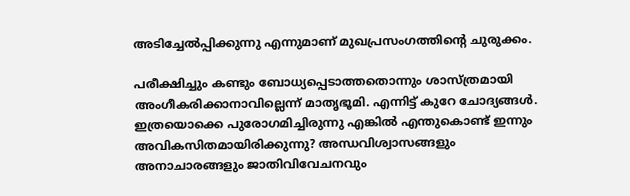അടിച്ചേല്‍പ്പിക്കുന്നു എന്നുമാണ് മുഖപ്രസംഗത്തിന്റെ ചുരുക്കം.

പരീക്ഷിച്ചും കണ്ടും ബോധ്യപ്പെടാത്തതൊന്നും ശാസ്ത്രമായി അംഗീകരിക്കാനാവില്ലെന്ന് മാതൃഭൂമി. എന്നിട്ട് കുറേ ചോദ്യങ്ങള്‍. ഇത്രയൊക്കെ പുരോഗമിച്ചിരുന്നു എങ്കില്‍ എന്തുകൊണ്ട് ഇന്നും അവികസിതമായിരിക്കുന്നു? അന്ധവിശ്വാസങ്ങളും അനാചാരങ്ങളും ജാതിവിവേചനവും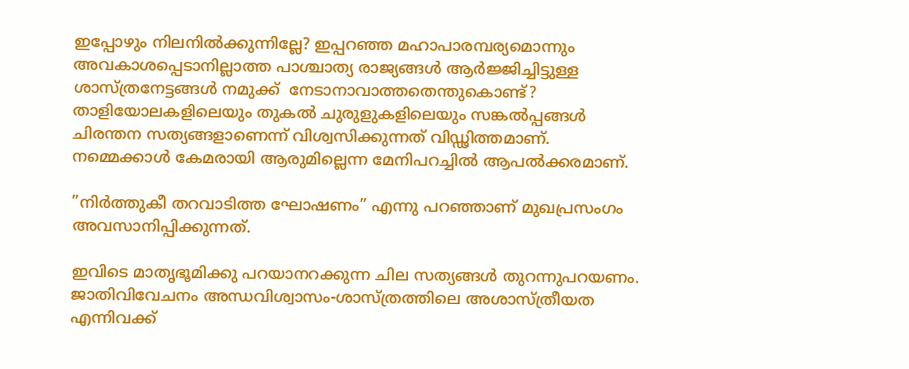ഇപ്പോഴും നിലനില്‍ക്കുന്നില്ലേ? ഇപ്പറഞ്ഞ മഹാപാരമ്പര്യമൊന്നും അവകാശപ്പെടാനില്ലാത്ത പാശ്ചാത്യ രാജ്യങ്ങള്‍ ആര്‍ജ്ജിച്ചിട്ടുള്ള ശാസ്ത്രനേട്ടങ്ങള്‍ നമുക്ക്  നേടാനാവാത്തതെന്തുകൊണ്ട്? താളിയോലകളിലെയും തുകല്‍ ചുരുളുകളിലെയും സങ്കല്‍പ്പങ്ങള്‍ ചിരന്തന സത്യങ്ങളാണെന്ന് വിശ്വസിക്കുന്നത് വിഡ്ഢിത്തമാണ്. നമ്മെക്കാള്‍ കേമരായി ആരുമില്ലെന്ന മേനിപറച്ചില്‍ ആപല്‍ക്കരമാണ്.

”നിര്‍ത്തുകീ തറവാടിത്ത ഘോഷണം” എന്നു പറഞ്ഞാണ് മുഖപ്രസംഗം അവസാനിപ്പിക്കുന്നത്.

ഇവിടെ മാതൃഭൂമിക്കു പറയാനറക്കുന്ന ചില സത്യങ്ങള്‍ തുറന്നുപറയണം. ജാതിവിവേചനം അന്ധവിശ്വാസം-ശാസ്ത്രത്തിലെ അശാസ്ത്രീയത എന്നിവക്ക്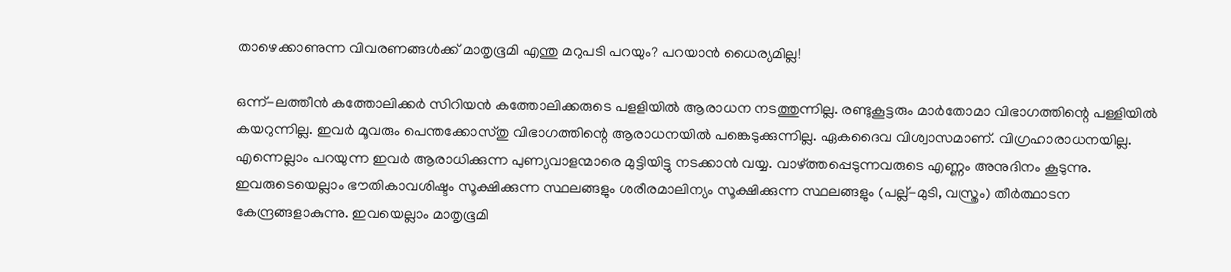താഴെക്കാണുന്ന വിവരണങ്ങള്‍ക്ക് മാതൃഭൂമി എന്തു മറുപടി പറയും? പറയാന്‍ ധൈര്യമില്ല!

ഒന്ന്-ലത്തീന്‍ കത്തോലിക്കര്‍ സിറിയന്‍ കത്തോലിക്കരുടെ പളളിയില്‍ ആരാധന നടത്തുന്നില്ല. രണ്ടുകൂട്ടരും മാര്‍തോമാ വിഭാഗത്തിന്റെ പള്ളിയില്‍ കയറുന്നില്ല. ഇവര്‍ മൂവരും പെന്തക്കോസ്തു വിഭാഗത്തിന്റെ ആരാധനയില്‍ പങ്കെടുക്കുന്നില്ല. ഏകദൈവ വിശ്വാസമാണ്. വിഗ്രഹാരാധനയില്ല. എന്നെല്ലാം പറയുന്ന ഇവര്‍ ആരാധിക്കുന്ന പുണ്യവാളന്മാരെ മുട്ടിയിട്ടു നടക്കാന്‍ വയ്യ. വാഴ്‌ത്തപ്പെടുന്നവരുടെ എണ്ണം അനുദിനം കൂടുന്നു. ഇവരുടെയെല്ലാം ഭൗതികാവശിഷ്ടം സൂക്ഷിക്കുന്ന സ്ഥലങ്ങളും ശരീരമാലിന്യം സൂക്ഷിക്കുന്ന സ്ഥലങ്ങളും (പല്ല്-മുടി, വസ്ത്രം) തീര്‍ത്ഥാടന കേന്ദ്രങ്ങളാകുന്നു. ഇവയെല്ലാം മാതൃഭൂമി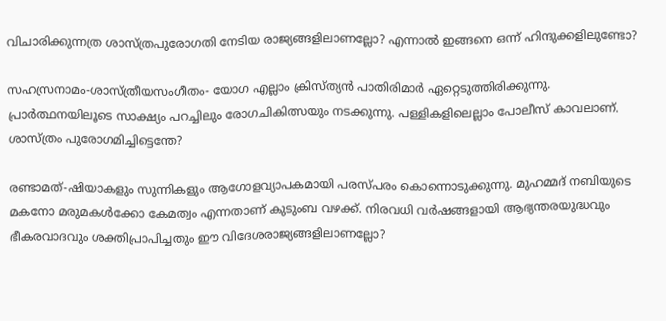വിചാരിക്കുന്നത്ര ശാസ്ത്രപുരോഗതി നേടിയ രാജ്യങ്ങളിലാണല്ലോ? എന്നാല്‍ ഇങ്ങനെ ഒന്ന് ഹിന്ദുക്കളിലുണ്ടോ?

സഹസ്രനാമം-ശാസ്ത്രീയസംഗീതം- യോഗ എല്ലാം ക്രിസ്ത്യന്‍ പാതിരിമാര്‍ ഏറ്റെടുത്തിരിക്കുന്നു. പ്രാര്‍ത്ഥനയിലൂടെ സാക്ഷ്യം പറച്ചിലും രോഗചികിത്സയും നടക്കുന്നു. പള്ളികളിലെല്ലാം പോലീസ് കാവലാണ്. ശാസ്ത്രം പുരോഗമിച്ചിട്ടെന്തേ?

രണ്ടാമത്-ഷിയാകളും സുന്നികളും ആഗോളവ്യാപകമായി പരസ്പരം കൊന്നൊടുക്കുന്നു. മുഹമ്മദ് നബിയുടെ മകനോ മരുമകള്‍ക്കോ കേമത്വം എന്നതാണ് കുടുംബ വഴക്ക്. നിരവധി വര്‍ഷങ്ങളായി ആഭ്യന്തരയുദ്ധവും ഭീകരവാദവും ശക്തിപ്രാപിച്ചതും ഈ വിദേശരാജ്യങ്ങളിലാണല്ലോ?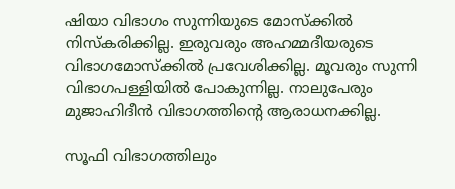ഷിയാ വിഭാഗം സുന്നിയുടെ മോസ്‌ക്കില്‍ നിസ്‌കരിക്കില്ല. ഇരുവരും അഹമ്മദീയരുടെ വിഭാഗമോസ്‌ക്കില്‍ പ്രവേശിക്കില്ല. മൂവരും സുന്നി വിഭാഗപള്ളിയില്‍ പോകുന്നില്ല. നാലുപേരും മുജാഹിദീന്‍ വിഭാഗത്തിന്റെ ആരാധനക്കില്ല.

സൂഫി വിഭാഗത്തിലും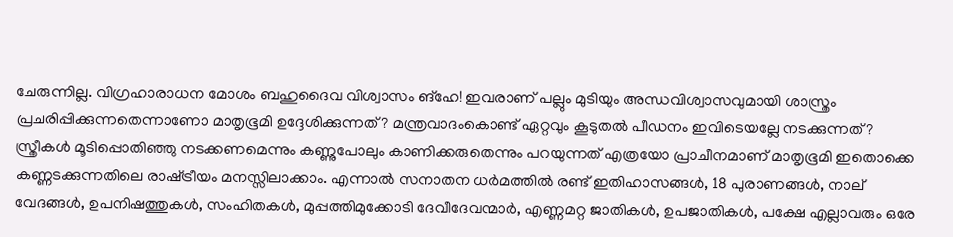ചേരുന്നില്ല. വിഗ്രഹാരാധന മോശം ബഹുദൈവ വിശ്വാസം ങ്‌ഹേ! ഇവരാണ് പല്ലും മുടിയും അന്ധവിശ്വാസവുമായി ശാസ്ത്രം പ്രചരിപ്പിക്കുന്നതെന്നാണോ മാതൃഭൂമി ഉദ്ദേശിക്കുന്നത്? മന്ത്രവാദംകൊണ്ട് ഏറ്റവും കൂടുതല്‍ പീഡനം ഇവിടെയല്ലേ നടക്കുന്നത്? സ്ത്രീകള്‍ മൂടിപ്പൊതിഞ്ഞു നടക്കണമെന്നും കണ്ണുപോലും കാണിക്കരുതെന്നും പറയുന്നത് എത്രയോ പ്രാചീനമാണ് മാതൃഭൂമി ഇതൊക്കെ കണ്ണടക്കുന്നതിലെ രാഷ്‌ട്രീയം മനസ്സിലാക്കാം. എന്നാല്‍ സനാതന ധര്‍മത്തില്‍ രണ്ട് ഇതിഹാസങ്ങള്‍, 18 പുരാണങ്ങള്‍, നാല് വേദങ്ങള്‍, ഉപനിഷത്തുകള്‍, സംഹിതകള്‍, മുപ്പത്തിമുക്കോടി ദേവീദേവന്മാര്‍, എണ്ണമറ്റ ജാതികള്‍, ഉപജാതികള്‍, പക്ഷേ എല്ലാവരും ഒരേ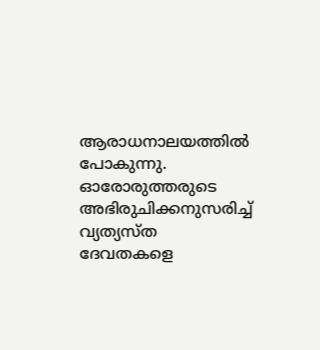ആരാധനാലയത്തില്‍ പോകുന്നു. ഓരോരുത്തരുടെ അഭിരുചിക്കനുസരിച്ച് വ്യത്യസ്ത ദേവതകളെ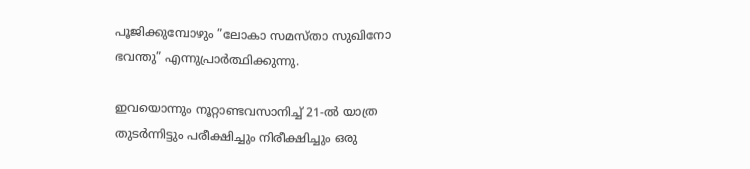പൂജിക്കുമ്പോഴും ”ലോകാ സമസ്താ സുഖിനോ ഭവന്തു” എന്നുപ്രാര്‍ത്ഥിക്കുന്നു.

ഇവയൊന്നും നൂറ്റാണ്ടവസാനിച്ച് 21-ല്‍ യാത്ര തുടര്‍ന്നിട്ടും പരീക്ഷിച്ചും നിരീക്ഷിച്ചും ഒരു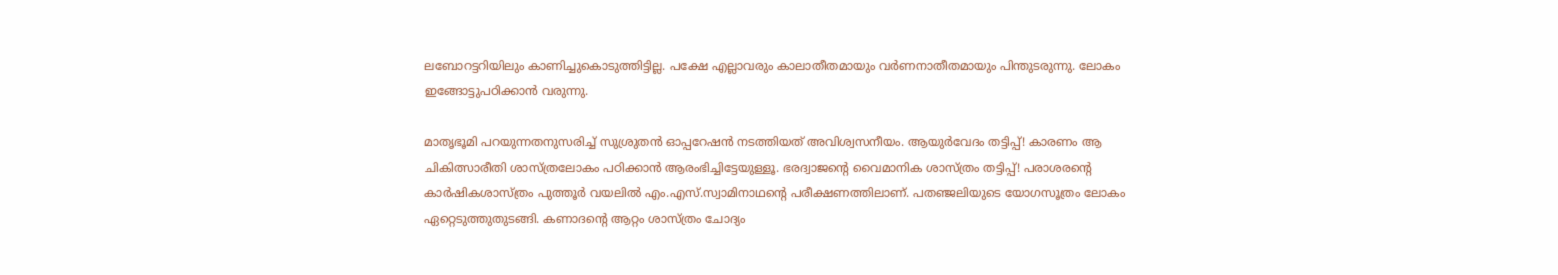ലബോറട്ടറിയിലും കാണിച്ചുകൊടുത്തിട്ടില്ല. പക്ഷേ എല്ലാവരും കാലാതീതമായും വര്‍ണനാതീതമായും പിന്തുടരുന്നു. ലോകം ഇങ്ങോട്ടുപഠിക്കാന്‍ വരുന്നു.

മാതൃഭൂമി പറയുന്നതനുസരിച്ച് സുശ്രുതന്‍ ഓപ്പറേഷന്‍ നടത്തിയത് അവിശ്വസനീയം. ആയുര്‍വേദം തട്ടിപ്പ്! കാരണം ആ ചികിത്സാരീതി ശാസ്ത്രലോകം പഠിക്കാന്‍ ആരംഭിച്ചിട്ടേയുള്ളൂ. ഭരദ്വാജന്റെ വൈമാനിക ശാസ്ത്രം തട്ടിപ്പ്! പരാശരന്റെ കാര്‍ഷികശാസ്ത്രം പുത്തൂര്‍ വയലില്‍ എം.എസ്.സ്വാമിനാഥന്റെ പരീക്ഷണത്തിലാണ്. പതഞ്ജലിയുടെ യോഗസൂത്രം ലോകം ഏറ്റെടുത്തുതുടങ്ങി. കണാദന്റെ ആറ്റം ശാസ്ത്രം ചോദ്യം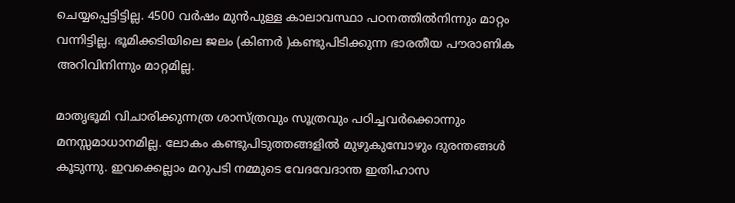ചെയ്യപ്പെട്ടിട്ടില്ല. 4500 വര്‍ഷം മുന്‍പുള്ള കാലാവസ്ഥാ പഠനത്തില്‍നിന്നും മാറ്റം വന്നിട്ടില്ല. ഭൂമിക്കടിയിലെ ജലം (കിണര്‍ )കണ്ടുപിടിക്കുന്ന ഭാരതീയ പൗരാണിക അറിവിനിന്നും മാറ്റമില്ല.

മാതൃഭൂമി വിചാരിക്കുന്നത്ര ശാസ്ത്രവും സൂത്രവും പഠിച്ചവര്‍ക്കൊന്നും മനസ്സമാധാനമില്ല. ലോകം കണ്ടുപിടുത്തങ്ങളില്‍ മുഴുകുമ്പോഴും ദുരന്തങ്ങള്‍ കൂടുന്നു. ഇവക്കെല്ലാം മറുപടി നമ്മുടെ വേദവേദാന്ത ഇതിഹാസ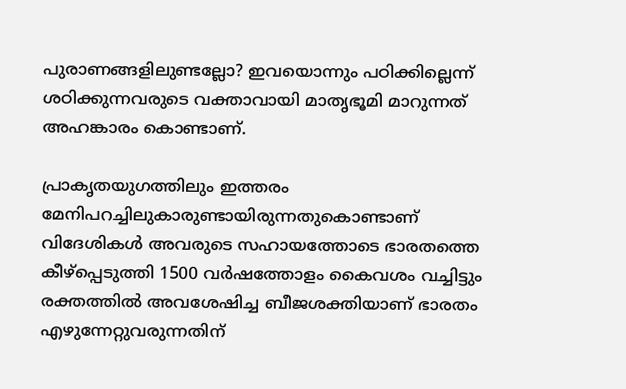പുരാണങ്ങളിലുണ്ടല്ലോ? ഇവയൊന്നും പഠിക്കില്ലെന്ന് ശഠിക്കുന്നവരുടെ വക്താവായി മാതൃഭൂമി മാറുന്നത് അഹങ്കാരം കൊണ്ടാണ്.

പ്രാകൃതയുഗത്തിലും ഇത്തരം മേനിപറച്ചിലുകാരുണ്ടായിരുന്നതുകൊണ്ടാണ് വിദേശികള്‍ അവരുടെ സഹായത്തോടെ ഭാരതത്തെ കീഴ്‌പ്പെടുത്തി 1500 വര്‍ഷത്തോളം കൈവശം വച്ചിട്ടും രക്തത്തില്‍ അവശേഷിച്ച ബീജശക്തിയാണ് ഭാരതം എഴുന്നേറ്റുവരുന്നതിന്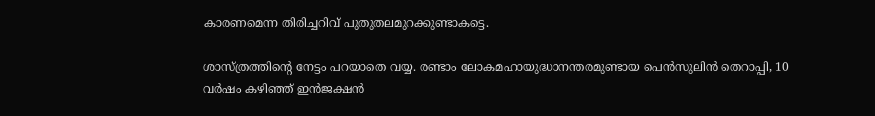കാരണമെന്ന തിരിച്ചറിവ് പുതുതലമുറക്കുണ്ടാകട്ടെ.

ശാസ്ത്രത്തിന്റെ നേട്ടം പറയാതെ വയ്യ. രണ്ടാം ലോകമഹായുദ്ധാനന്തരമുണ്ടായ പെന്‍സുലിന്‍ തെറാപ്പി, 10 വര്‍ഷം കഴിഞ്ഞ് ഇന്‍ജക്ഷന്‍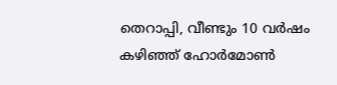തെറാപ്പി, വീണ്ടും 10 വര്‍ഷം കഴിഞ്ഞ് ഹോര്‍മോണ്‍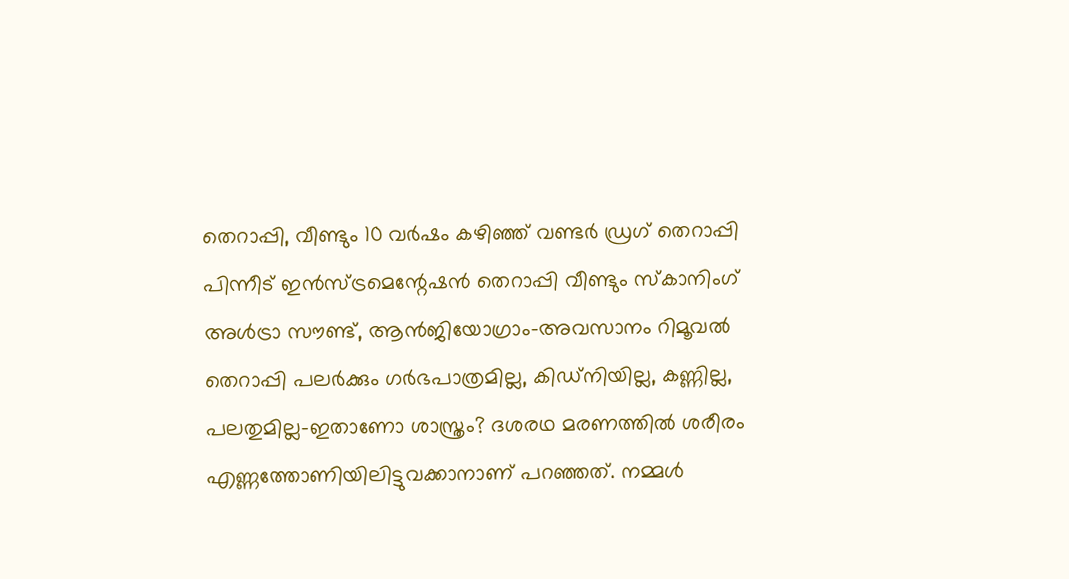തെറാപ്പി, വീണ്ടും 10 വര്‍ഷം കഴിഞ്ഞ് വണ്ടര്‍ ഡ്രഗ് തെറാപ്പി പിന്നീട് ഇന്‍സ്ട്രമെന്റേഷന്‍ തെറാപ്പി വീണ്ടും സ്‌കാനിംഗ് അള്‍ട്രാ സൗണ്ട്, ആന്‍ജിയോഗ്രാം-അവസാനം റിമൂവല്‍ തെറാപ്പി പലര്‍ക്കും ഗര്‍ഭപാത്രമില്ല, കിഡ്‌നിയില്ല, കണ്ണില്ല, പലതുമില്ല-ഇതാണോ ശാസ്ത്രം? ദശരഥ മരണത്തില്‍ ശരീരം എണ്ണത്തോണിയിലിട്ടുവക്കാനാണ് പറഞ്ഞത്. നമ്മള്‍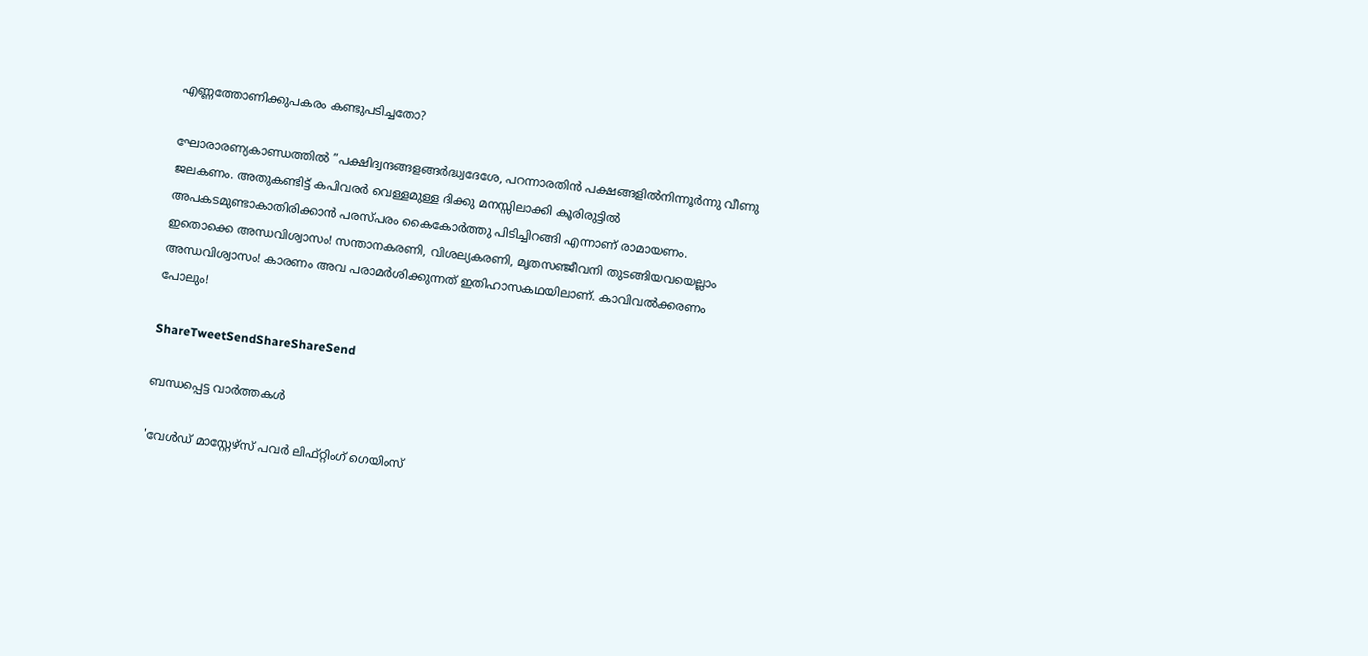എണ്ണത്തോണിക്കുപകരം കണ്ടുപടിച്ചതോ?

ഘോരാരണ്യകാണ്ഡത്തില്‍ ”പക്ഷിദ്വന്ദങ്ങളങ്ങര്‍ദ്ധ്വദേശേ, പറന്നാരതിന്‍ പക്ഷങ്ങളില്‍നിന്നൂര്‍ന്നു വീണു ജലകണം. അതുകണ്ടിട്ട് കപിവരര്‍ വെള്ളമുള്ള ദിക്കു മനസ്സിലാക്കി കൂരിരുട്ടില്‍ അപകടമുണ്ടാകാതിരിക്കാന്‍ പരസ്പരം കൈകോര്‍ത്തു പിടിച്ചിറങ്ങി എന്നാണ് രാമായണം. ഇതൊക്കെ അന്ധവിശ്വാസം! സന്താനകരണി, വിശല്യകരണി, മൃതസഞ്ജീവനി തുടങ്ങിയവയെല്ലാം അന്ധവിശ്വാസം! കാരണം അവ പരാമര്‍ശിക്കുന്നത് ഇതിഹാസകഥയിലാണ്. കാവിവല്‍ക്കരണം പോലും!

ShareTweetSendShareShareSend

ബന്ധപ്പെട്ട വാര്‍ത്തകള്‍

'വേള്‍ഡ് മാസ്റ്റേഴ്‌സ് പവര്‍ ലിഫ്റ്റിംഗ് ഗെയിംസ്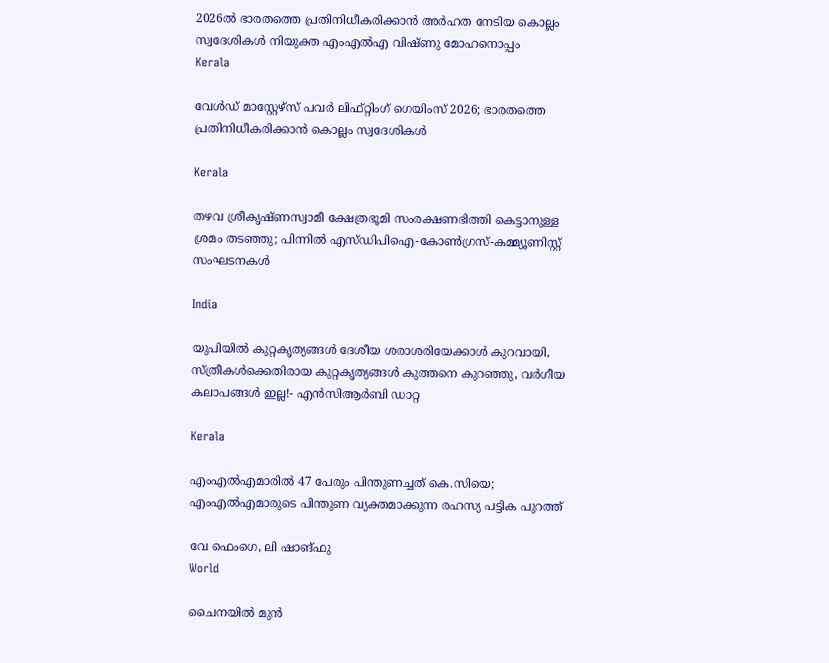2026ല്‍ ഭാരതത്തെ പ്രതിനിധീകരിക്കാന്‍ അര്‍ഹത നേടിയ കൊല്ലം സ്വദേശികള്‍ നിയുക്ത എംഎല്‍എ വിഷ്ണു മോഹനൊപ്പം
Kerala

വേള്‍ഡ് മാസ്റ്റേഴ്‌സ് പവര്‍ ലിഫ്റ്റിംഗ് ഗെയിംസ് 2026; ഭാരതത്തെ പ്രതിനിധീകരിക്കാന്‍ കൊല്ലം സ്വദേശികള്‍

Kerala

തഴവ ശ്രീകൃഷ്ണസ്വാമീ ക്ഷേത്രഭൂമി സംരക്ഷണഭിത്തി കെട്ടാനുള്ള ശ്രമം തടഞ്ഞു; പിന്നില്‍ എസ്ഡിപിഐ-കോണ്‍ഗ്രസ്-കമ്മ്യൂണിസ്റ്റ് സംഘടനകള്‍

India

യു‌പിയിൽ കുറ്റകൃത്യങ്ങൾ ദേശീയ ശരാശരിയേക്കാൾ കുറവായി, സ്ത്രീകൾക്കെതിരായ കുറ്റകൃത്യങ്ങൾ കുത്തനെ കുറഞ്ഞു, വർഗീയ കലാപങ്ങൾ ഇല്ല!- എൻ‌സി‌ആർ‌ബി ഡാറ്റ

Kerala

എംഎൽഎമാരിൽ 47 പേരും പിന്തുണച്ചത് കെ.സിയെ; എംഎൽഎമാരുടെ പിന്തുണ വ്യക്തമാക്കുന്ന രഹസ്യ പട്ടിക പുറത്ത്

വേ ഫെംഗെ, ലി ഷാങ്ഫു
World

ചൈനയില്‍ മുന്‍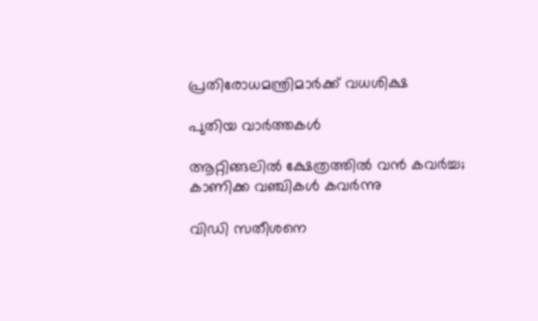പ്രതിരോധമന്ത്രിമാര്‍ക്ക് വധശിക്ഷ

പുതിയ വാര്‍ത്തകള്‍

ആറ്റിങ്ങലിൽ ക്ഷേത്രത്തിൽ വൻ കവർച്ച; കാണിക്ക വഞ്ചികൾ കവർന്നു

വിഡി സതീശനെ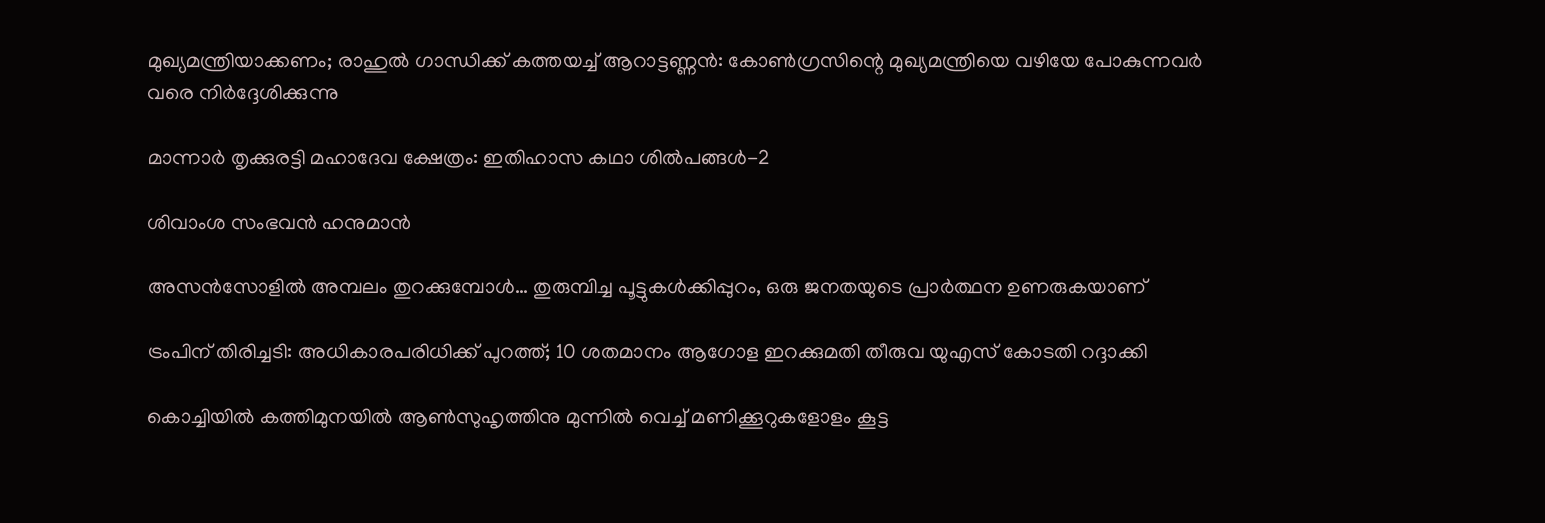മുഖ്യമന്ത്രിയാക്കണം; രാഹുല്‍ ഗാന്ധിക്ക് കത്തയച്ച് ആറാട്ടണ്ണന്‍: കോൺഗ്രസിന്റെ മുഖ്യമന്ത്രിയെ വഴിയേ പോകുന്നവർ വരെ നിർദ്ദേശിക്കുന്നു

മാന്നാര്‍ തൃക്കുരട്ടി മഹാദേവ ക്ഷേത്രം: ഇതിഹാസ കഥാ ശില്‍പങ്ങള്‍-2

ശിവാംശ സംഭവന്‍ ഹനുമാന്‍

അസന്‍സോളില്‍ അമ്പലം തുറക്കുമ്പോള്‍… തുരുമ്പിച്ച പൂട്ടുകള്‍ക്കിപ്പുറം, ഒരു ജനതയുടെ പ്രാര്‍ത്ഥന ഉണരുകയാണ്

ട്രംപിന് തിരിച്ചടി: അധികാരപരിധിക്ക് പുറത്ത്; 10 ശതമാനം ആഗോള ഇറക്കുമതി തീരുവ യുഎസ് കോടതി റദ്ദാക്കി

കൊച്ചിയിൽ കത്തിമുനയിൽ ആൺസുഹൃത്തിനു മുന്നിൽ വെച്ച് മണിക്കൂറുകളോളം കൂട്ട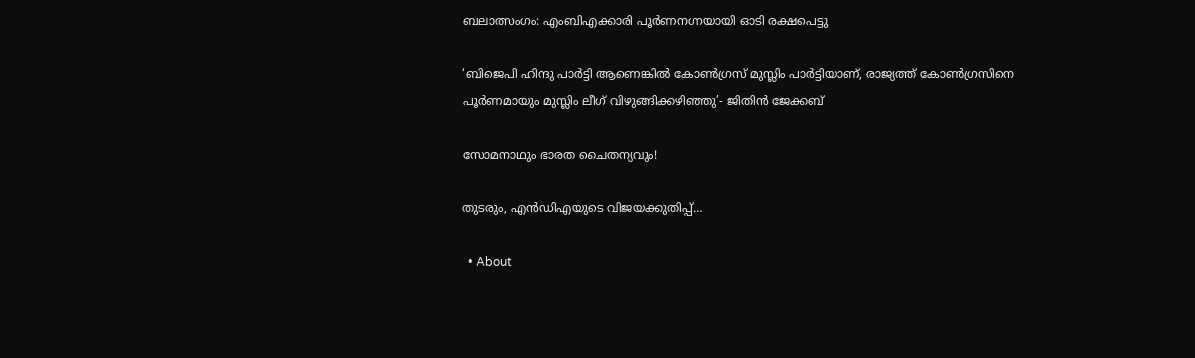ബലാത്സംഗം: എംബിഎക്കാരി പൂർണനഗ്നയായി ഓടി രക്ഷപെട്ടു

‘ബിജെപി ഹിന്ദു പാർട്ടി ആണെങ്കിൽ കോൺഗ്രസ്‌ മുസ്ലിം പാർട്ടിയാണ്, രാജ്യത്ത് കോൺഗ്രസിനെ പൂർണമായും മുസ്ലിം ലീഗ് വിഴുങ്ങിക്കഴിഞ്ഞു’- ജിതിൻ ജേക്കബ്

സോമനാഥും ഭാരത ചൈതന്യവും!

തുടരും, എന്‍ഡിഎയുടെ വിജയക്കുതിപ്പ്…

  • About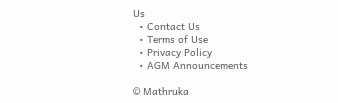Us
  • Contact Us
  • Terms of Use
  • Privacy Policy
  • AGM Announcements

© Mathruka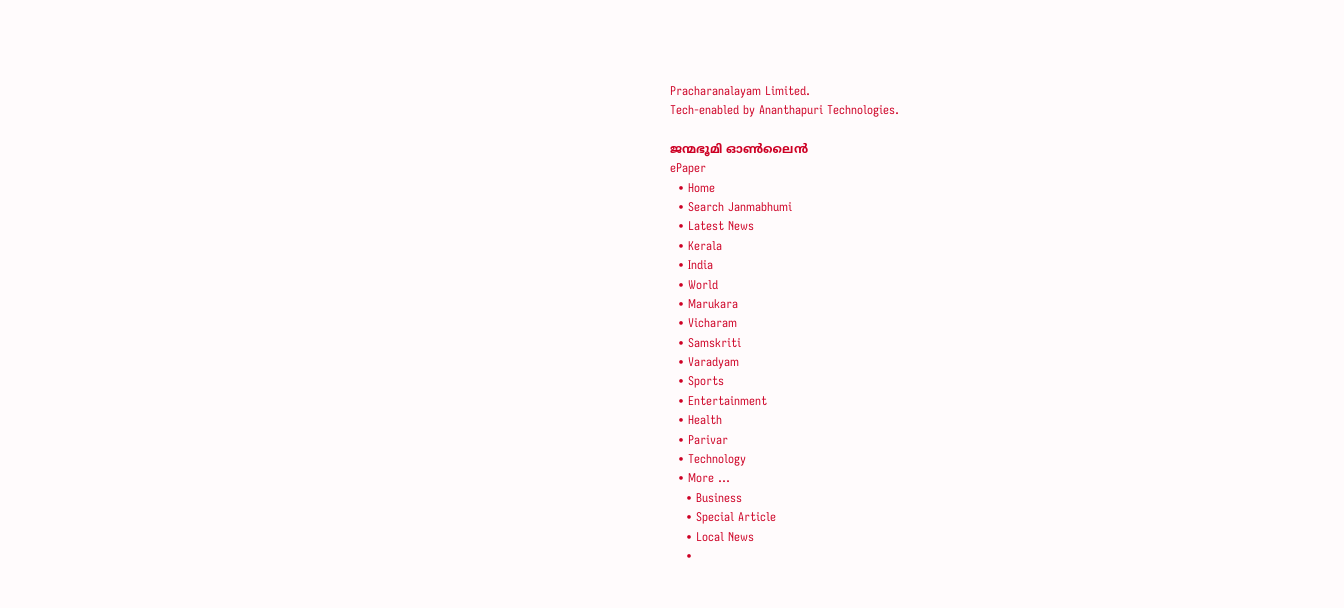Pracharanalayam Limited.
Tech-enabled by Ananthapuri Technologies.

ജന്മഭൂമി ഓണ്‍ലൈന്‍
ePaper
  • Home
  • Search Janmabhumi
  • Latest News
  • Kerala
  • India
  • World
  • Marukara
  • Vicharam
  • Samskriti
  • Varadyam
  • Sports
  • Entertainment
  • Health
  • Parivar
  • Technology
  • More …
    • Business
    • Special Article
    • Local News
    •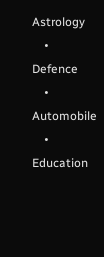Astrology
    • Defence
    • Automobile
    • Education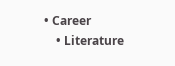• Career
    • Literature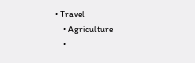• Travel
    • Agriculture
    •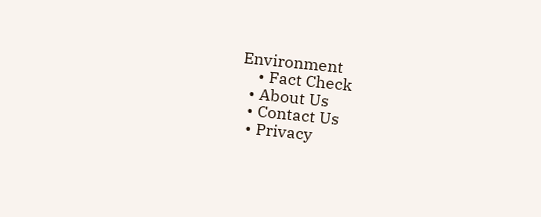Environment
    • Fact Check
  • About Us
  • Contact Us
  • Privacy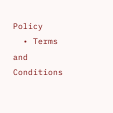Policy
  • Terms and Conditions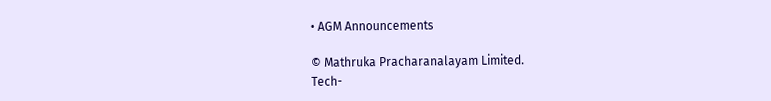• AGM Announcements

© Mathruka Pracharanalayam Limited.
Tech-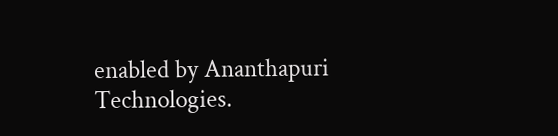enabled by Ananthapuri Technologies.